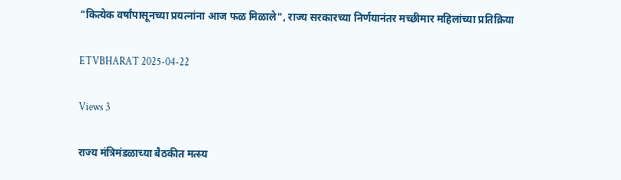"कित्येक वर्षांपासूनच्या प्रयत्नांना आज फळ मिळाले", राज्य सरकारच्या निर्णयानंतर मच्छीमार महिलांच्या प्रतिक्रिया

ETVBHARAT 2025-04-22

Views 3

राज्य मंत्रिमंडळाच्या बैठकीत मत्स्य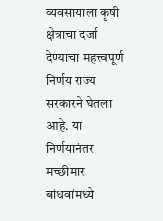व्यवसायाला कृषी क्षेत्राचा दर्जा देण्याचा महत्त्वपूर्ण निर्णय राज्य सरकारने घेतला आहे. या निर्णयानंतर मच्छीमार बांधवांमध्ये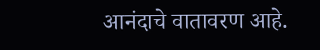आनंदाचे वातावरण आहे.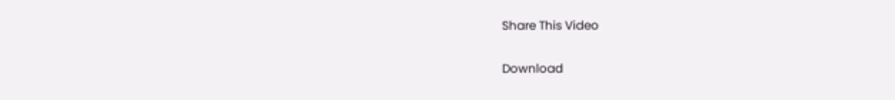Share This Video


Download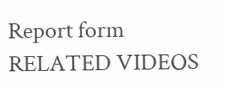Report form
RELATED VIDEOS